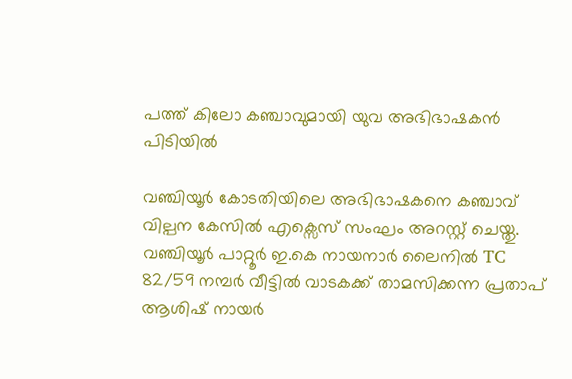പത്ത് കിലോ കഞ്ചാവുമായി യുവ അഭിഭാഷകൻ പിടിയിൽ

വഞ്ചിയൂർ കോടതിയിലെ അഭിഭാഷകനെ കഞ്ചാവ് വില്പന കേസിൽ എക്സെസ് സംഘം അറസ്റ്റ് ചെയ്തു. വഞ്ചിയൂർ പാറ്റൂർ ഇ.കെ നായനാർ ലൈനിൽ TC 82/59 നമ്പർ വീട്ടിൽ വാടകക്ക് താമസിക്കന്ന പ്രതാപ് ആശിഷ് നായർ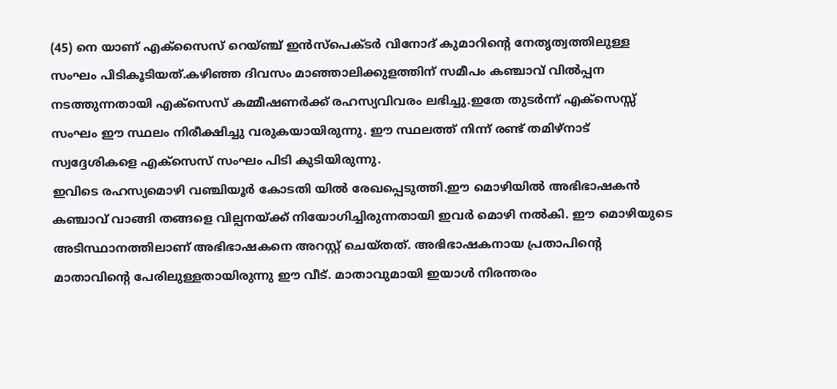(45) നെ യാണ് എക്സൈസ് റെയ്ഞ്ച് ഇൻസ്പെക്ടർ വിനോദ് കുമാറിൻ്റെ നേതൃത്വത്തിലുള്ള സംഘം പിടികൂടിയത്.കഴിഞ്ഞ ദിവസം മാഞ്ഞാലിക്കുളത്തിന് സമീപം കഞ്ചാവ് വിൽപ്പന നടത്തുന്നതായി എക്സെസ് കമ്മീഷണർക്ക് രഹസ്യവിവരം ലഭിച്ചു.ഇതേ തുടർന്ന് എക്സെസ്സ് സംഘം ഈ സ്ഥലം നിരീക്ഷിച്ചു വരുകയായിരുന്നു. ഈ സ്ഥലത്ത് നിന്ന് രണ്ട് തമിഴ്നാട് സ്വദ്ദേശികളെ എക്സെസ് സംഘം പിടി കുടിയിരുന്നു.
ഇവിടെ രഹസ്യമൊഴി വഞ്ചിയൂർ കോടതി യിൽ രേഖപ്പെടുത്തി.ഈ മൊഴിയിൽ അഭിഭാഷകൻ കഞ്ചാവ് വാങ്ങി തങ്ങളെ വില്പനയ്ക്ക് നിയോഗിച്ചിരുന്നതായി ഇവർ മൊഴി നൽകി. ഈ മൊഴിയുടെ അടിസ്ഥാനത്തിലാണ് അഭിഭാഷകനെ അറസ്റ്റ് ചെയ്തത്. അഭിഭാഷകനായ പ്രതാപിൻ്റെ മാതാവിൻ്റെ പേരിലുള്ളതായിരുന്നു ഈ വീട്. മാതാവുമായി ഇയാൾ നിരന്തരം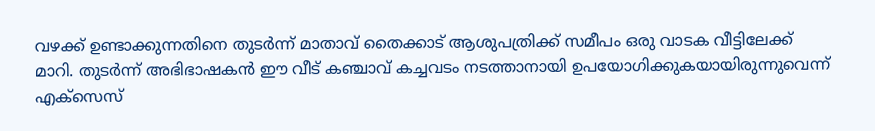വഴക്ക് ഉണ്ടാക്കുന്നതിനെ തുടർന്ന് മാതാവ് തൈക്കാട് ആശുപത്രിക്ക് സമീപം ഒരു വാടക വീട്ടിലേക്ക് മാറി. തുടർന്ന് അഭിഭാഷകൻ ഈ വീട് കഞ്ചാവ് കച്ചവടം നടത്താനായി ഉപയോഗിക്കുകയായിരുന്നുവെന്ന് എക്സെസ്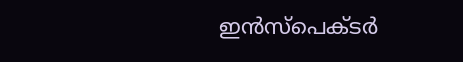ഇൻസ്പെക്ടർ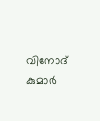വിനോദ് കുമാർ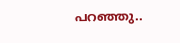പറഞ്ഞു..